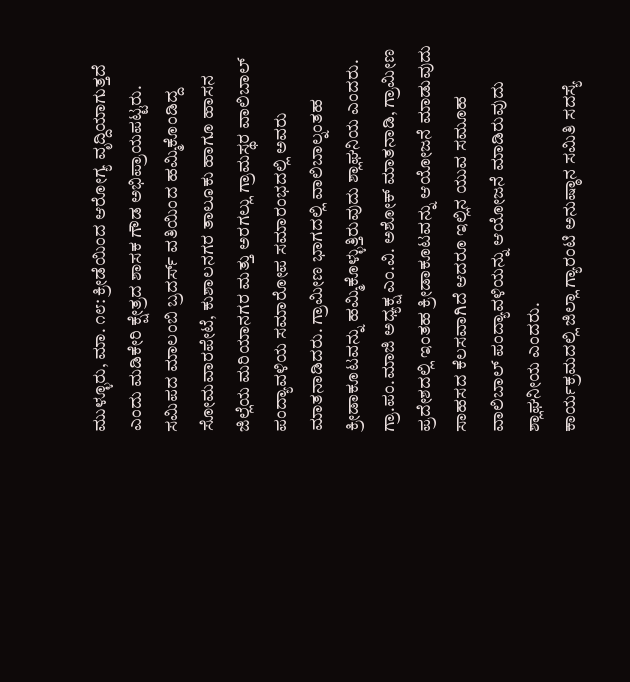ಮುಳ್ಳೂರು, ಮಾ. ೧೮: ಕ್ರೀಡೆಯಿಂದ ಆರೋಗ್ಯ ವೃದ್ದಿಯಾಗುತ್ತದೆ ಎಂದು ಮಡಿಕೇರಿ ಕ್ಷೇತ್ರದ ಶಾಸಕ ಗೌಡ ಅಭಿಪ್ರಾಯಪಟ್ಟರು.
ಸಮಿಪದ ಮಾಲಂಬಿ ಬ್ರದರ್ಸ್ ವತಿಯಿಂದ ಹಮ್ಮಿಕೊಂಡಿದ್ದ ಸೋಮವಾರಪೇಟೆ, ಕುಶಾಲನಗರ ತಾಲೂಕು ಹಾಗೂ ಹಾಸನ ಜಿಲ್ಲೆಯ ಮರಿಯಾನಗರ ಮತ್ತು ಅರಗಲ್ಲು ಗ್ರಾಮಸ್ಥರ ವಾಲಿಬಾಲ್ ಪಂದ್ಯಾವಳಿಯ ಸಮಾರೋಪ ಸಮಾರಂಭದಲ್ಲಿ ಅವರು ಮಾತನಾಡಿದರು. ಗ್ರಾಮೀಣ ಭಾಗದಲ್ಲಿ ವಾಲಿಬಾಲ್ನಂತಹ ಕ್ರೀಡಾಕೂಟವನ್ನು ಹಮ್ಮಿಕೊಳ್ಳುತ್ತಿರುವುದು ಶ್ಲಾಘನಿಯ ಎಂದರು.
ಗ್ರಾ.ಪಂ.ಮಾಜಿ ಅಧ್ಯಕ್ಷ ಎಂ.ವಿ. ಅಶೋಕ್ ಮಾತನಾಡಿ, ಗ್ರಾಮೀಣ ಪ್ರದೇಶದಲ್ಲಿ ಇಂತಹ ಕ್ರೀಡಾಕೂಟವನ್ನು ಆಯೋಜನೆ ಮಾಡುವುದು ಸಾಹಸದ ಕೆಲಸವಾಗಿದೆ ಆದರೂ ಇಲ್ಲಿನ ಯುವ ಸಮೂಹ ವಾಲಿಬಾಲ್ ಪಂದ್ಯಾವಳಿಯನ್ನು ಆಯೋಜನೆ ಮಾಡಿರುವುದು ಶ್ಲಾಘನೀಯ ಎಂದರು.
ಕಾರ್ಯಕ್ರಮದಲ್ಲಿ ಜಿಲ್ಲಾ ಗ್ಯಾರಂಟಿ ಅನುಷ್ಠಾನ ಸಮಿತಿ ಸದಸ್ಯೆ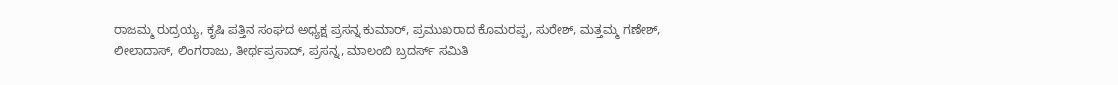ರಾಜಮ್ಮ ರುದ್ರಯ್ಯ, ಕೃಷಿ ಪತ್ತಿನ ಸಂಘದ ಅಧ್ಯಕ್ಷ ಪ್ರಸನ್ನ ಕುಮಾರ್, ಪ್ರಮುಖರಾದ ಕೊಮರಪ್ಪ, ಸುರೇಶ್, ಮತ್ತಮ್ಮ ಗಣೇಶ್, ಲೀಲಾದಾಸ್, ಲಿಂಗರಾಜು, ತೀರ್ಥಪ್ರಸಾದ್, ಪ್ರಸನ್ನ, ಮಾಲಂಬಿ ಬ್ರದರ್ಸ್ ಸಮಿತಿ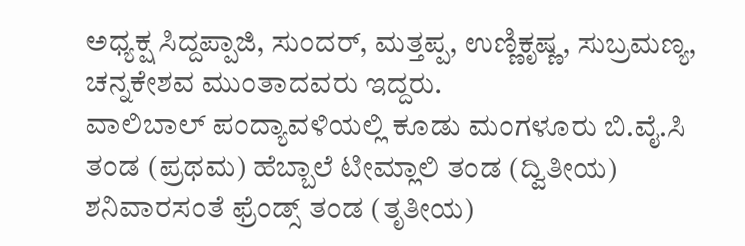ಅಧ್ಯಕ್ಷ ಸಿದ್ದಪ್ಪಾಜಿ, ಸುಂದರ್, ಮತ್ತಪ್ಪ, ಉಣ್ಣಿಕೃಷ್ಣ, ಸುಬ್ರಮಣ್ಯ, ಚನ್ನಕೇಶವ ಮುಂತಾದವರು ಇದ್ದರು.
ವಾಲಿಬಾಲ್ ಪಂದ್ಯಾವಳಿಯಲ್ಲಿ ಕೂಡು ಮಂಗಳೂರು ಬಿ.ವೈ.ಸಿ ತಂಡ (ಪ್ರಥಮ) ಹೆಬ್ಬಾಲೆ ಟೀಮ್ಲಾಲಿ ತಂಡ (ದ್ವಿತೀಯ) ಶನಿವಾರಸಂತೆ ಫ್ರೆಂಡ್ಸ್ ತಂಡ (ತೃತೀಯ)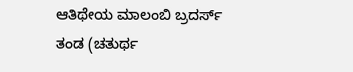ಆತಿಥೇಯ ಮಾಲಂಬಿ ಬ್ರದರ್ಸ್ ತಂಡ (ಚತುರ್ಥ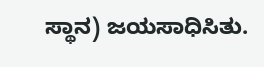ಸ್ಥಾನ) ಜಯಸಾಧಿಸಿತು.